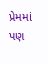પ્રેમમાં પણ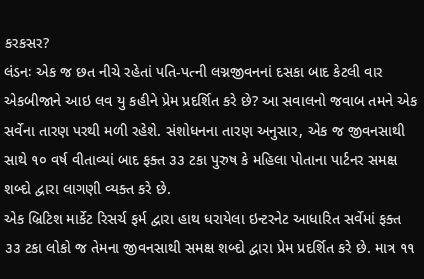કરકસર?
લંડનઃ એક જ છત નીચે રહેતાં પતિ-પત્ની લગ્નજીવનનાં દસકા બાદ કેટલી વાર એકબીજાને આઇ લવ યુ કહીને પ્રેમ પ્રદર્શિત કરે છે? આ સવાલનો જવાબ તમને એક સર્વેના તારણ પરથી મળી રહેશે. સંશોધનના તારણ અનુસાર, એક જ જીવનસાથી સાથે ૧૦ વર્ષ વીતાવ્યાં બાદ ફક્ત ૩૩ ટકા પુરુષ કે મહિલા પોતાના પાર્ટનર સમક્ષ શબ્દો દ્વારા લાગણી વ્યક્ત કરે છે.
એક બ્રિટિશ માર્કેટ રિસર્ચ ફર્મ દ્વારા હાથ ધરાયેલા ઇન્ટરનેટ આધારિત સર્વેમાં ફક્ત ૩૩ ટકા લોકો જ તેમના જીવનસાથી સમક્ષ શબ્દો દ્વારા પ્રેમ પ્રદર્શિત કરે છે. માત્ર ૧૧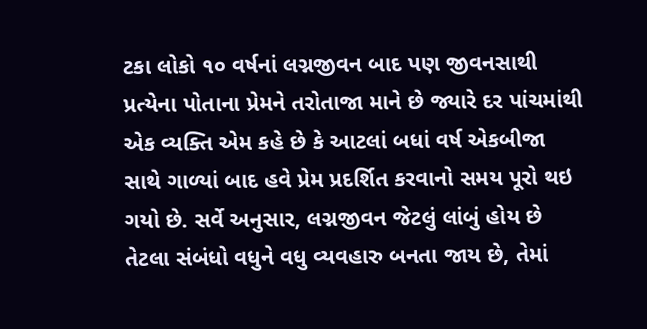ટકા લોકો ૧૦ વર્ષનાં લગ્નજીવન બાદ પણ જીવનસાથી પ્રત્યેના પોતાના પ્રેમને તરોતાજા માને છે જ્યારે દર પાંચમાંથી એક વ્યક્તિ એમ કહે છે કે આટલાં બધાં વર્ષ એકબીજા સાથે ગાળ્યાં બાદ હવે પ્રેમ પ્રદર્શિત કરવાનો સમય પૂરો થઇ ગયો છે. સર્વે અનુસાર, લગ્નજીવન જેટલું લાંબું હોય છે તેટલા સંબંધો વધુને વધુ વ્યવહારુ બનતા જાય છે, તેમાં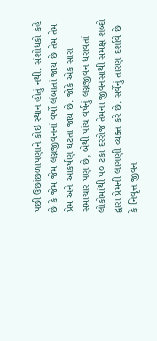પછી ઉછાંછળાપણાને કોઇ સ્થાન હોતું નથી. સંશોધકો કહે છે કે જેમ જેમ લગ્નજીવનનાં વર્ષો લંબાતાં જાય છે તેમ તેમ પ્રેમ અને આકર્ષણ ઘટતા જાય છે. જોકે એક સારા સમાચાર પણ છે, બેથી પાંચ વર્ષનું લગ્નજીવન ધરાવતાં લોકોમાંથી ૫૦ ટકા દરરોજ તેમના જીવનસાથી સમક્ષ શબ્દો દ્વારા પ્રેમની લાગણી વ્યક્ત કરે છે. સર્વેનું તારણ દર્શાવે છે કે નિવૃત્ત જીવન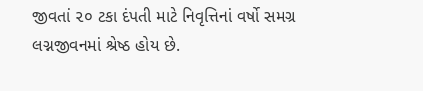જીવતાં ૨૦ ટકા દંપતી માટે નિવૃત્તિનાં વર્ષો સમગ્ર લગ્નજીવનમાં શ્રેષ્ઠ હોય છે.